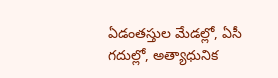ఏడంతస్తుల మేడల్లో, ఏసీ గదుల్లో, అత్యాధునిక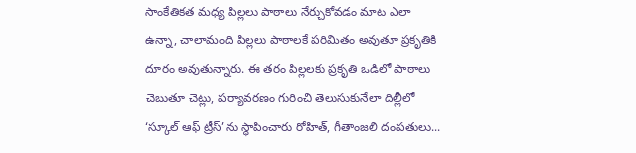సాంకేతికత మధ్య పిల్లలు పాఠాలు నేర్చుకోవడం మాట ఎలా ఉన్నా, చాలామంది పిల్లలు పాఠాలకే పరిమితం అవుతూ ప్రకృతికి దూరం అవుతున్నారు. ఈ తరం పిల్లలకు ప్రకృతి ఒడిలో పాఠాలు చెబుతూ చెట్లు, పర్యావరణం గురించి తెలుసుకునేలా దిల్లీలో ‘స్కూల్ ఆఫ్ ట్రీస్’ను స్థాపించారు రోహిత్, గీతాంజలి దంపతులు...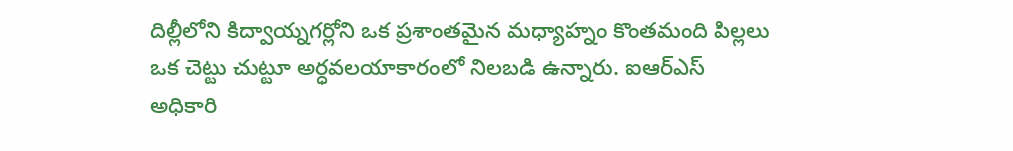దిల్లీలోని కిద్వాయ్నగర్లోని ఒక ప్రశాంతమైన మధ్యాహ్నం కొంతమంది పిల్లలు ఒక చెట్టు చుట్టూ అర్ధవలయాకారంలో నిలబడి ఉన్నారు. ఐఆర్ఎస్ అధికారి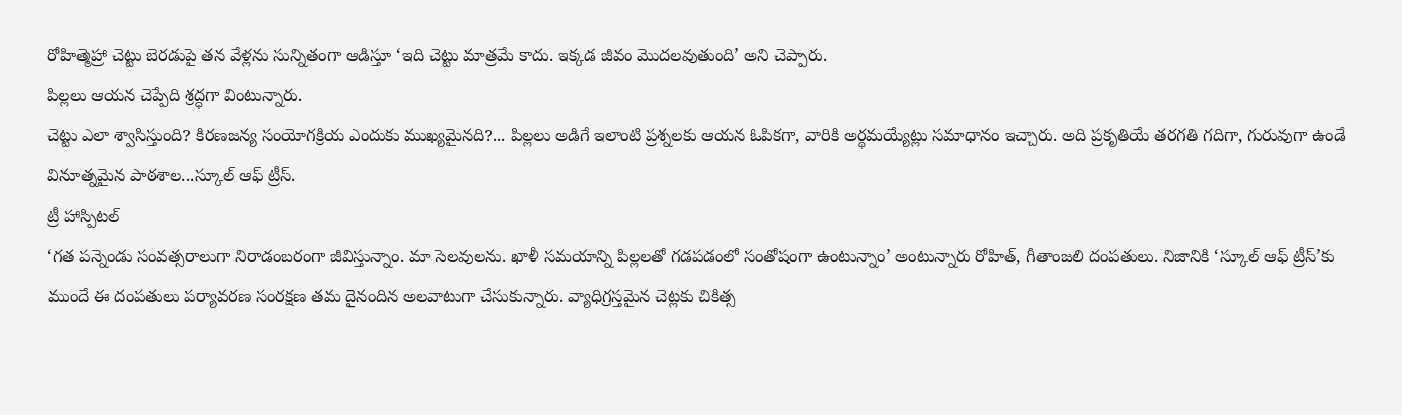రోహిత్మెహ్రా చెట్టు బెరడుపై తన వేళ్లను సున్నితంగా ఆడిస్తూ ‘ఇది చెట్టు మాత్రమే కాదు. ఇక్కడ జీవం మొదలవుతుంది’ అని చెప్పారు.
పిల్లలు ఆయన చెప్పేది శ్రద్ధగా వింటున్నారు.
చెట్టు ఎలా శ్వాసిస్తుంది? కిరణజన్య సంయోగక్రియ ఎందుకు ముఖ్యమైనది?... పిల్లలు అడిగే ఇలాంటి ప్రశ్నలకు ఆయన ఓపికగా, వారికి అర్థమయ్యేట్లు సమాధానం ఇచ్చారు. అది ప్రకృతియే తరగతి గదిగా, గురువుగా ఉండే వినూత్నమైన పాఠశాల...స్కూల్ ఆఫ్ ట్రీస్.
ట్రీ హాస్పిటల్
‘గత పన్నెండు సంవత్సరాలుగా నిరాడంబరంగా జీవిస్తున్నాం. మా సెలవులను. ఖాళీ సమయాన్ని పిల్లలతో గడపడంలో సంతోషంగా ఉంటున్నాం’ అంటున్నారు రోహిత్, గీతాంజలి దంపతులు. నిజానికి ‘స్కూల్ ఆఫ్ ట్రీస్’కు ముందే ఈ దంపతులు పర్యావరణ సంరక్షణ తమ దైనందిన అలవాటుగా చేసుకున్నారు. వ్యాధిగ్రస్తమైన చెట్లకు చికిత్స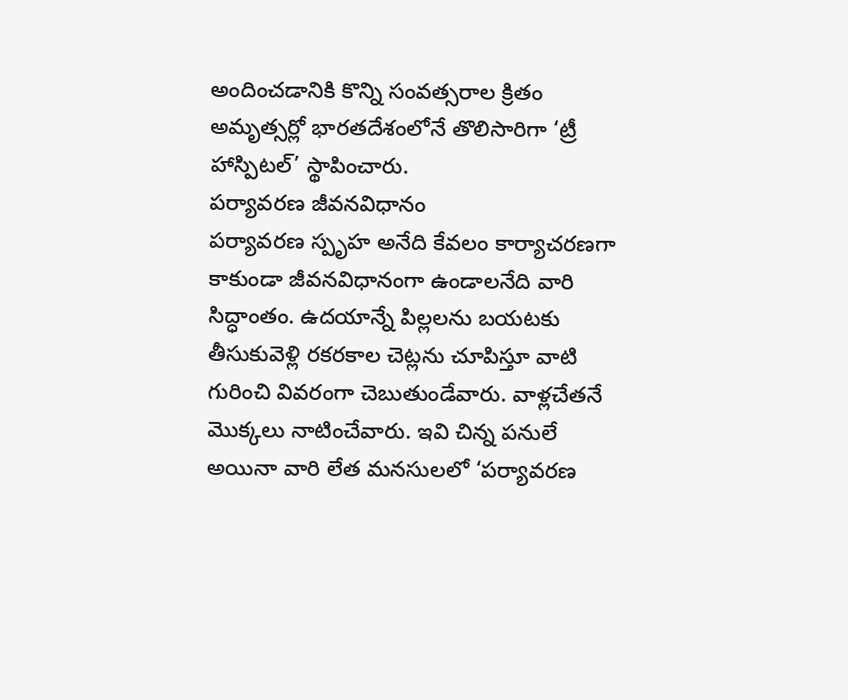అందించడానికి కొన్ని సంవత్సరాల క్రితం అమృత్సర్లో భారతదేశంలోనే తొలిసారిగా ‘ట్రీ హాస్పిటల్’ స్థాపించారు.
పర్యావరణ జీవనవిధానం
పర్యావరణ స్పృహ అనేది కేవలం కార్యాచరణగా కాకుండా జీవనవిధానంగా ఉండాలనేది వారి సిద్ధాంతం. ఉదయాన్నే పిల్లలను బయటకు తీసుకువెళ్లి రకరకాల చెట్లను చూపిస్తూ వాటి గురించి వివరంగా చెబుతుండేవారు. వాళ్లచేతనే మొక్కలు నాటించేవారు. ఇవి చిన్న పనులే అయినా వారి లేత మనసులలో ‘పర్యావరణ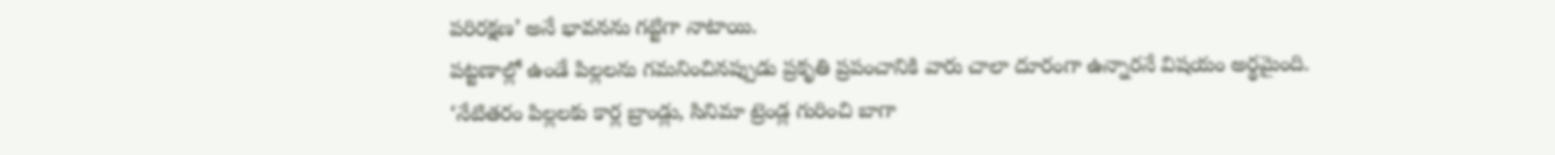పరిరక్షణ’ అనే భావనను గట్టిగా నాటాయి.
పట్టణాల్లో ఉండే పిల్లలను గమనించినప్పుడు ప్రకృతి ప్రపంచానికి వారు చాలా దూరంగా ఉన్నారనే విషయం అర్థమైంది. ‘నేటితరం పిల్లలకు కార్ల బ్రాండ్లు, సినిమా ట్రెండ్ల గురించి బాగా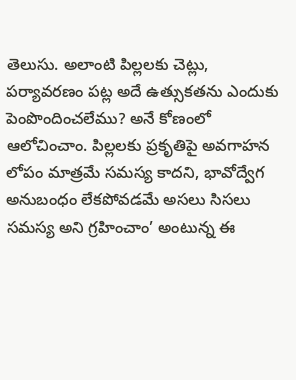తెలుసు. అలాంటి పిల్లలకు చెట్లు, పర్యావరణం పట్ల అదే ఉత్సుకతను ఎందుకు పెంపొందించలేము? అనే కోణంలో ఆలోచించాం. పిల్లలకు ప్రకృతిపై అవగాహన లోపం మాత్రమే సమస్య కాదని, భావోద్వేగ అనుబంధం లేకపోవడమే అసలు సిసలు సమస్య అని గ్రహించాం’ అంటున్న ఈ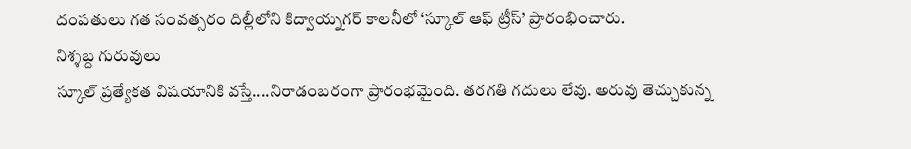దంపతులు గత సంవత్సరం దిల్లీలోని కిద్వాయ్నగర్ కాలనీలో ‘స్కూల్ ఆఫ్ ట్రీస్’ ప్రారంభించారు.
నిశ్శబ్ద గురువులు
స్కూల్ ప్రత్యేకత విషయానికి వస్తే....నిరాడంబరంగా ప్రారంభమైంది. తరగతి గదులు లేవు. అరువు తెచ్చుకున్న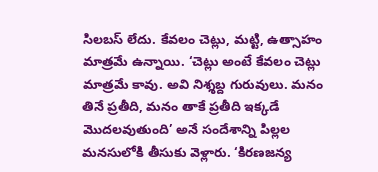సిలబస్ లేదు. కేవలం చెట్లు, మట్టి, ఉత్సాహం మాత్రమే ఉన్నాయి. ‘చెట్లు అంటే కేవలం చెట్లు మాత్రమే కావు. అవి నిశ్శబ్ద గురువులు. మనం తినే ప్రతీది, మనం తాకే ప్రతీది ఇక్కడే మొదలవుతుంది’ అనే సందేశాన్ని పిల్లల మనసులోకి తీసుకు వెళ్లారు. ‘కిరణజన్య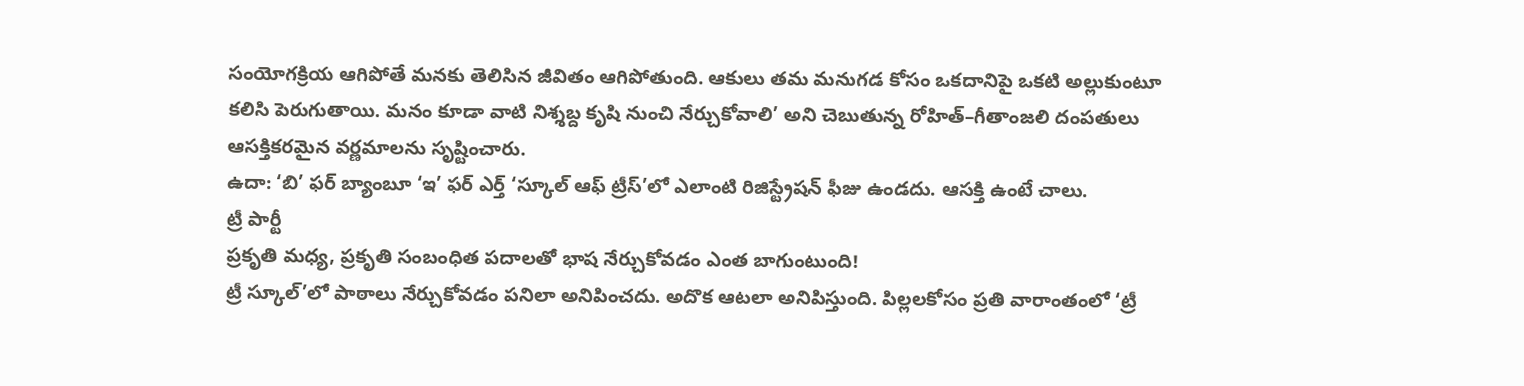సంయోగక్రియ ఆగిపోతే మనకు తెలిసిన జీవితం ఆగిపోతుంది. ఆకులు తమ మనుగడ కోసం ఒకదానిపై ఒకటి అల్లుకుంటూ కలిసి పెరుగుతాయి. మనం కూడా వాటి నిశ్శబ్ద కృషి నుంచి నేర్చుకోవాలి’ అని చెబుతున్న రోహిత్–గీతాంజలి దంపతులు ఆసక్తికరమైన వర్ణమాలను సృష్టించారు.
ఉదా: ‘బి’ ఫర్ బ్యాంబూ ‘ఇ’ ఫర్ ఎర్త్ ‘స్కూల్ ఆఫ్ ట్రీస్’లో ఎలాంటి రిజిస్ట్రేషన్ ఫీజు ఉండదు. ఆసక్తి ఉంటే చాలు.
ట్రీ పార్టీ
ప్రకృతి మధ్య, ప్రకృతి సంబంధిత పదాలతో భాష నేర్చుకోవడం ఎంత బాగుంటుంది!
ట్రీ స్కూల్’లో పాఠాలు నేర్చుకోవడం పనిలా అనిపించదు. అదొక ఆటలా అనిపిస్తుంది. పిల్లలకోసం ప్రతి వారాంతంలో ‘ట్రీ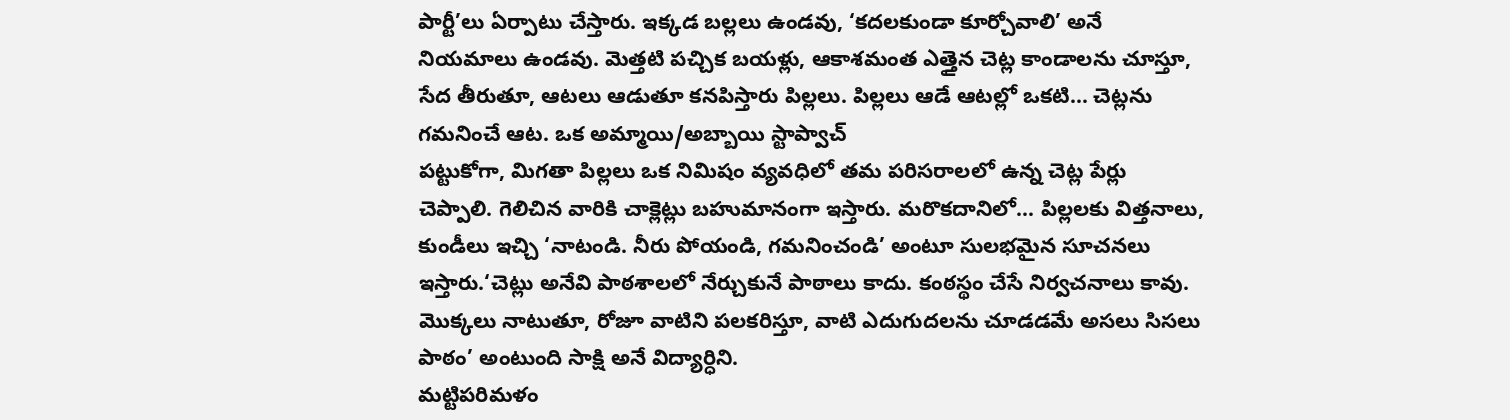పార్టీ’లు ఏర్పాటు చేస్తారు. ఇక్కడ బల్లలు ఉండవు, ‘కదలకుండా కూర్చోవాలి’ అనే నియమాలు ఉండవు. మెత్తటి పచ్చిక బయళ్లు, ఆకాశమంత ఎత్తైన చెట్ల కాండాలను చూస్తూ, సేద తీరుతూ, ఆటలు ఆడుతూ కనపిస్తారు పిల్లలు. పిల్లలు ఆడే ఆటల్లో ఒకటి... చెట్లను గమనించే ఆట. ఒక అమ్మాయి/అబ్బాయి స్టాప్వాచ్
పట్టుకోగా, మిగతా పిల్లలు ఒక నిమిషం వ్యవధిలో తమ పరిసరాలలో ఉన్న చెట్ల పేర్లు చెప్పాలి. గెలిచిన వారికి చాక్లెట్లు బహుమానంగా ఇస్తారు. మరొకదానిలో... పిల్లలకు విత్తనాలు, కుండీలు ఇచ్చి ‘నాటండి. నీరు పోయండి, గమనించండి’ అంటూ సులభమైన సూచనలు ఇస్తారు.‘చెట్లు అనేవి పాఠశాలలో నేర్చుకునే పాఠాలు కాదు. కంఠస్థం చేసే నిర్వచనాలు కావు. మొక్కలు నాటుతూ, రోజూ వాటిని పలకరిస్తూ, వాటి ఎదుగుదలను చూడడమే అసలు సిసలు పాఠం’ అంటుంది సాక్షి అనే విద్యార్ధిని.
మట్టిపరిమళం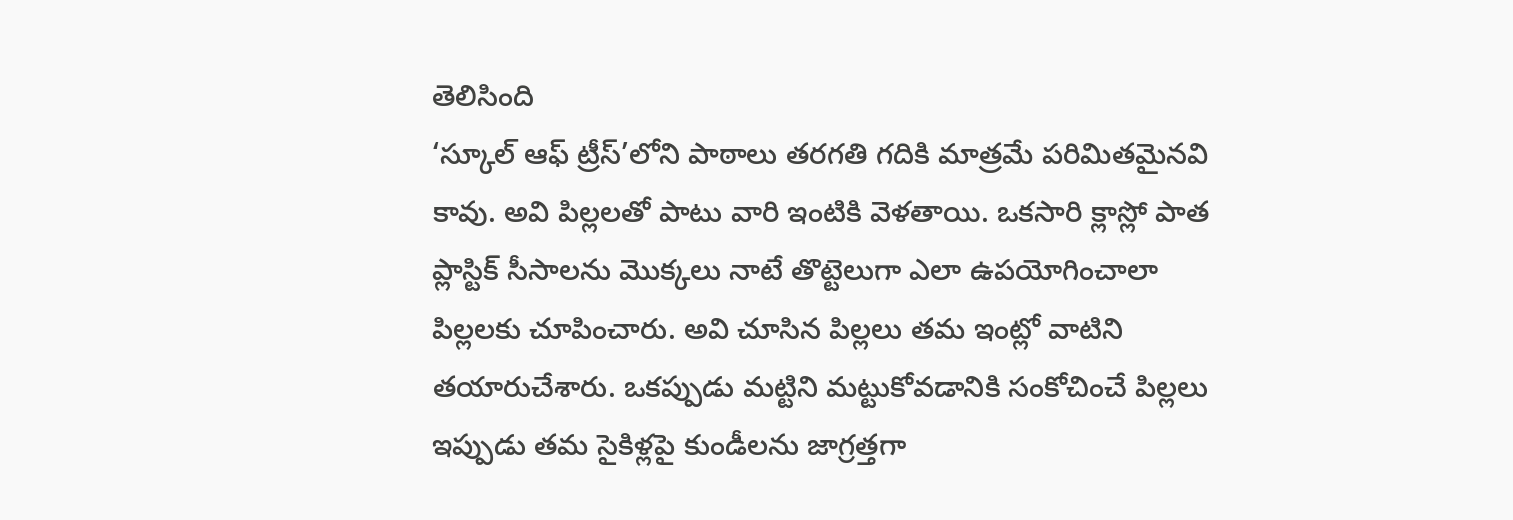తెలిసింది
‘స్కూల్ ఆఫ్ ట్రీస్’లోని పాఠాలు తరగతి గదికి మాత్రమే పరిమితమైనవి కావు. అవి పిల్లలతో పాటు వారి ఇంటికి వెళతాయి. ఒకసారి క్లాస్లో పాత ప్లాస్టిక్ సీసాలను మొక్కలు నాటే తొట్టెలుగా ఎలా ఉపయోగించాలా పిల్లలకు చూపించారు. అవి చూసిన పిల్లలు తమ ఇంట్లో వాటిని తయారుచేశారు. ఒకప్పుడు మట్టిని మట్టుకోవడానికి సంకోచించే పిల్లలు ఇప్పుడు తమ సైకిళ్లపై కుండీలను జాగ్రత్తగా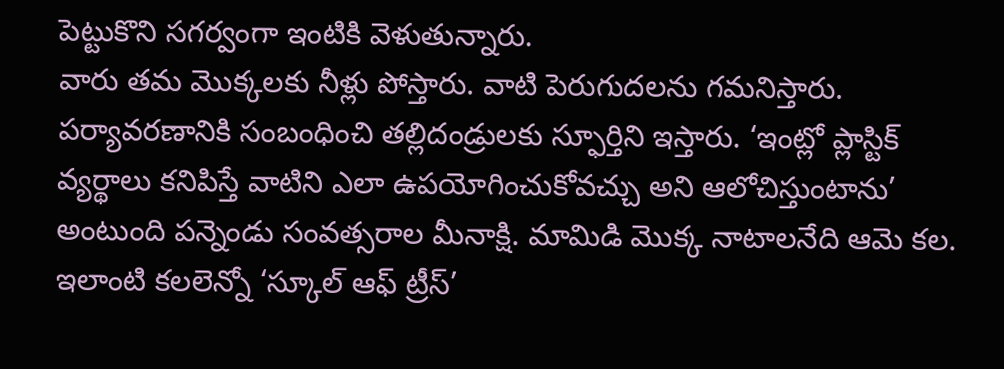పెట్టుకొని సగర్వంగా ఇంటికి వెళుతున్నారు.
వారు తమ మొక్కలకు నీళ్లు పోస్తారు. వాటి పెరుగుదలను గమనిస్తారు. పర్యావరణానికి సంబంధించి తల్లిదండ్రులకు స్ఫూర్తిని ఇస్తారు. ‘ఇంట్లో ప్లాస్టిక్ వ్యర్థాలు కనిపిస్తే వాటిని ఎలా ఉపయోగించుకోవచ్చు అని ఆలోచిస్తుంటాను’ అంటుంది పన్నెండు సంవత్సరాల మీనాక్షి. మామిడి మొక్క నాటాలనేది ఆమె కల. ఇలాంటి కలలెన్నో ‘స్కూల్ ఆఫ్ ట్రీస్’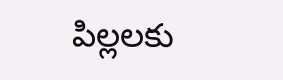పిల్లలకు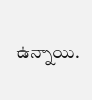ఉన్నాయి.